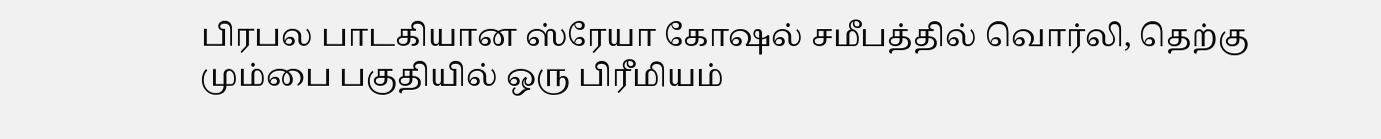பிரபல பாடகியான ஸ்ரேயா கோஷல் சமீபத்தில் வொர்லி, தெற்கு மும்பை பகுதியில் ஒரு பிரீமியம்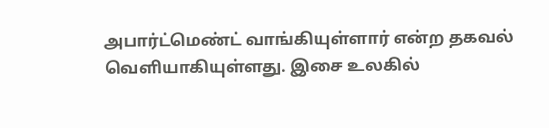அபார்ட்மெண்ட் வாங்கியுள்ளார் என்ற தகவல் வெளியாகியுள்ளது. இசை உலகில்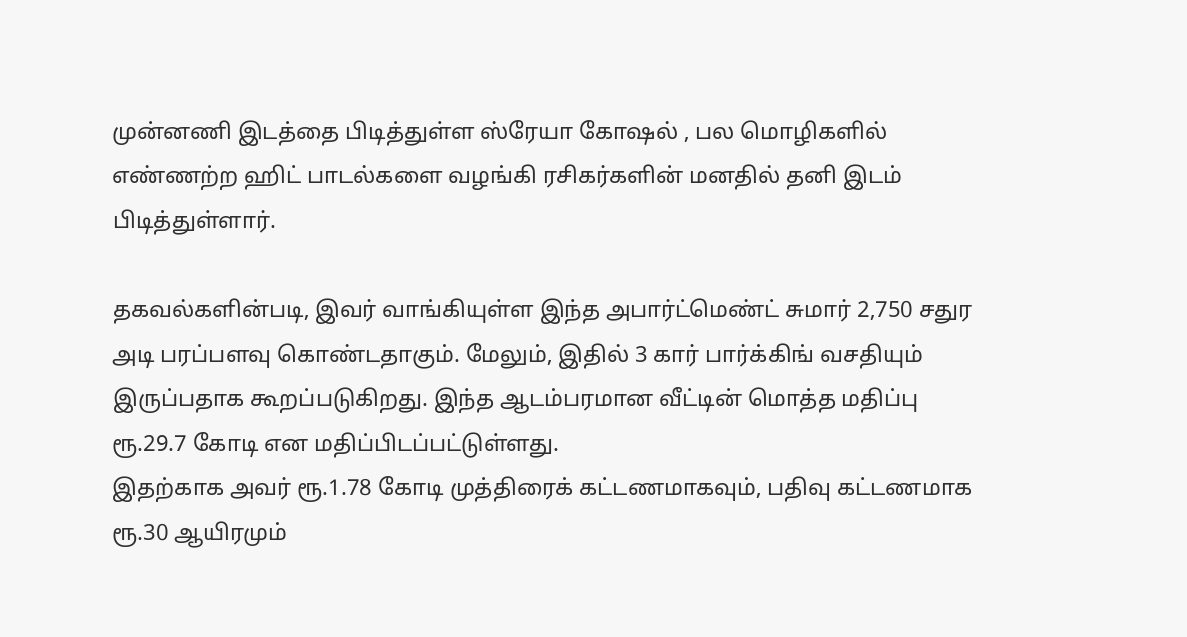முன்னணி இடத்தை பிடித்துள்ள ஸ்ரேயா கோஷல் , பல மொழிகளில் எண்ணற்ற ஹிட் பாடல்களை வழங்கி ரசிகர்களின் மனதில் தனி இடம் பிடித்துள்ளார்.

தகவல்களின்படி, இவர் வாங்கியுள்ள இந்த அபார்ட்மெண்ட் சுமார் 2,750 சதுர அடி பரப்பளவு கொண்டதாகும். மேலும், இதில் 3 கார் பார்க்கிங் வசதியும் இருப்பதாக கூறப்படுகிறது. இந்த ஆடம்பரமான வீட்டின் மொத்த மதிப்பு ரூ.29.7 கோடி என மதிப்பிடப்பட்டுள்ளது.
இதற்காக அவர் ரூ.1.78 கோடி முத்திரைக் கட்டணமாகவும், பதிவு கட்டணமாக ரூ.30 ஆயிரமும்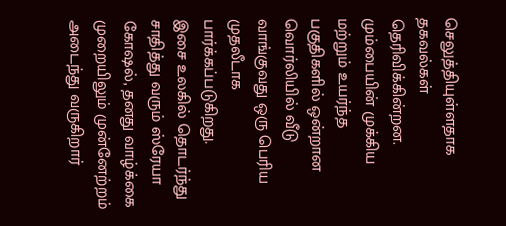செலுத்தியுள்ளதாக தகவல்கள் தெரிவிக்கின்றன. மும்பையின் முக்கிய மற்றும் உயர்ந்த பகுதிகளில் ஒன்றான வொர்லியில் வீடு வாங்குவது ஒரு பெரிய முதலீடாக பார்க்கப்படுகிறது.
இசை உலகில் தொடர்ந்து சாதித்து வரும் ஸ்ரேயா கோஷல், தனது வாழ்க்கை முறையிலும் முன்னேற்றம் அடைந்து வருகிறார்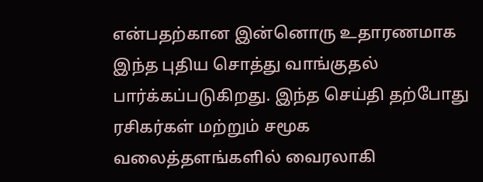என்பதற்கான இன்னொரு உதாரணமாக இந்த புதிய சொத்து வாங்குதல் பார்க்கப்படுகிறது. இந்த செய்தி தற்போது ரசிகர்கள் மற்றும் சமூக வலைத்தளங்களில் வைரலாகி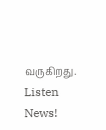வருகிறது.
Listen News!